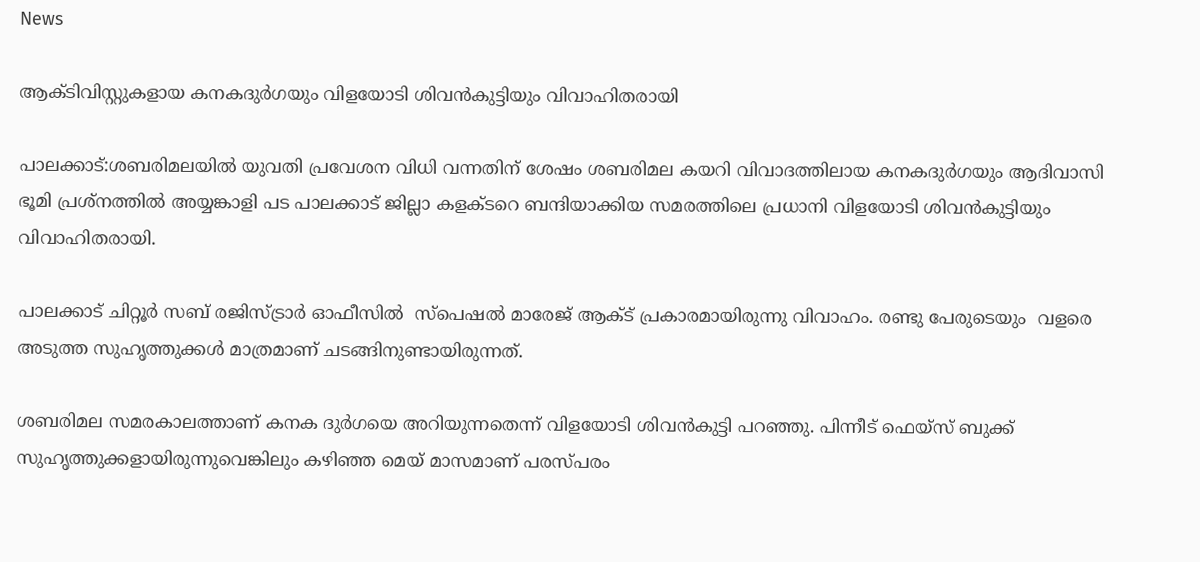News

ആക്ടിവിസ്റ്റുകളായ കനകദുർഗയും വിളയോടി ശിവൻകുട്ടിയും വിവാഹിതരായി

പാലക്കാട്:ശബരിമലയിൽ യുവതി പ്രവേശന വിധി വന്നതിന് ശേഷം ശബരിമല കയറി വിവാദത്തിലായ കനകദുർഗയും ആദിവാസി ഭൂമി പ്രശ്നത്തിൽ അയ്യങ്കാളി പട പാലക്കാട് ജില്ലാ കളക്ടറെ ബന്ദിയാക്കിയ സമരത്തിലെ പ്രധാനി വിളയോടി ശിവൻകുട്ടിയും വിവാഹിതരായി.

പാലക്കാട് ചിറ്റൂർ സബ് രജിസ്ട്രാർ ഓഫീസിൽ  സ്പെഷൽ മാരേജ് ആക്ട് പ്രകാരമായിരുന്നു വിവാഹം. രണ്ടു പേരുടെയും  വളരെ  അടുത്ത സുഹൃത്തുക്കൾ മാത്രമാണ് ചടങ്ങിനുണ്ടായിരുന്നത്.

ശബരിമല സമരകാലത്താണ് കനക ദുർഗയെ അറിയുന്നതെന്ന് വിളയോടി ശിവൻകുട്ടി പറഞ്ഞു. പിന്നീട് ഫെയ്സ് ബുക്ക് സുഹൃത്തുക്കളായിരുന്നുവെങ്കിലും കഴിഞ്ഞ മെയ് മാസമാണ് പരസ്പരം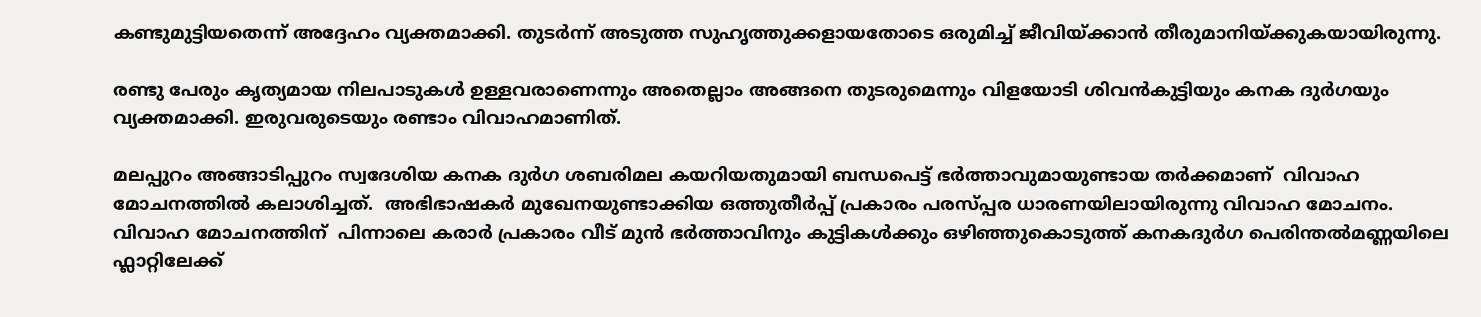കണ്ടുമുട്ടിയതെന്ന് അദ്ദേഹം വ്യക്തമാക്കി. തുടർന്ന് അടുത്ത സുഹൃത്തുക്കളായതോടെ ഒരുമിച്ച് ജീവിയ്ക്കാൻ തീരുമാനിയ്ക്കുകയായിരുന്നു.

രണ്ടു പേരും കൃത്യമായ നിലപാടുകൾ ഉള്ളവരാണെന്നും അതെല്ലാം അങ്ങനെ തുടരുമെന്നും വിളയോടി ശിവൻകുട്ടിയും കനക ദുർഗയും വ്യക്തമാക്കി. ഇരുവരുടെയും രണ്ടാം വിവാഹമാണിത്.

മലപ്പുറം അങ്ങാടിപ്പുറം സ്വദേശിയ കനക ദുർഗ ശബരിമല കയറിയതുമായി ബന്ധപെട്ട് ഭര്‍ത്താവുമായുണ്ടായ തര്‍ക്കമാണ്  വിവാഹ മോചനത്തില്‍ കലാശിച്ചത്.  അഭിഭാഷകര്‍ മുഖേനയുണ്ടാക്കിയ ഒത്തുതീര്‍പ്പ് പ്രകാരം പരസ്പ്പര ധാരണയിലായിരുന്നു വിവാഹ മോചനം. വിവാഹ മോചനത്തിന്  പിന്നാലെ കരാര്‍ പ്രകാരം വീട് മുൻ ഭര്‍ത്താവിനും കുട്ടികള്‍ക്കും ഒഴിഞ്ഞുകൊടുത്ത് കനകദുര്‍ഗ പെരിന്തല്‍മണ്ണയിലെ ഫ്ലാറ്റിലേക്ക്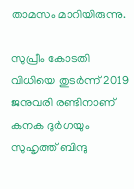താമസം മാറിയിരുന്നു.

സുപ്രീം കോടതി വിധിയെ തുടർന്ന് 2019 ജനുവരി രണ്ടിനാണ് കനക ദുർഗയും സുഹൃത്ത് ബിന്ദു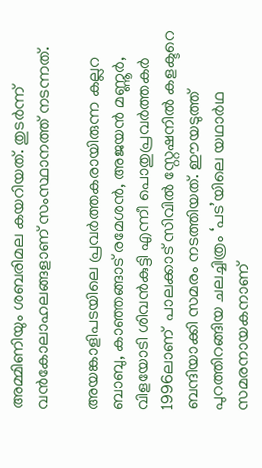അമ്മിണിയും ശബരിമല കയറിയത്. തുടർന്ന് വൻകോലാഹലങ്ങളാണ് സംസ്ഥാനത്ത് നടന്നത്.

അയങ്കാളിപടയിലെ പ്രവർത്തകരായിരുന്ന കല്ലറ ബാബു, കാഞ്ഞങ്ങാട് രമേശൻ, അജയൻ മണ്ണൂർ, വിളയോടി ശിവൻകുട്ടി എന്നീ പൊതുപ്രവർത്തകർ 1996ലാണ്  പാലക്കാട് സിവിൽ സ്റ്റേഷനിൽ കളക്ടറെ ബന്ദിയാക്കി സമരം നടത്തിയത്. ഈയടുത്ത് പുറത്തിറങ്ങിയ ചലച്ചിത്രം ‘പട’യിലെ യഥാർഥ സമരനായകനാണ്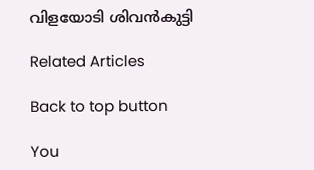വിളയോടി ശിവൻകുട്ടി

Related Articles

Back to top button

You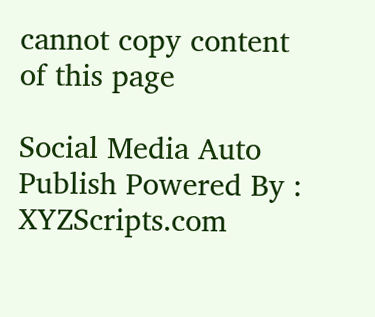cannot copy content of this page

Social Media Auto Publish Powered By : XYZScripts.com